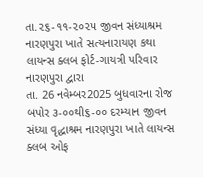તા.૨૬-૧૧-૨૦૨૫ જીવન સંધ્યાશ્રમ નારણપુરા ખાતે સત્યનારાયણ કથા લાયન્સ ક્લબ ફોર્ટ-ગાયત્રી પરિવાર નારણપુરા દ્વારા
તા. 26 નવેમ્બર2025 બુધવારના રોજ બપોર ૩-૦૦થી૬-૦૦ દરમ્યાન જીવન સંધ્યા વૃદ્ધાશ્રમ નારણપુરા ખાતે લાયન્સ ક્લબ ઓફ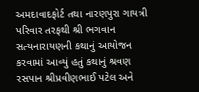અમદાવાદફોર્ટ તથા નારણપુરા ગાયત્રી પરિવાર તરફથી શ્રી ભગવાન સત્યનારાયણની કથાનું આયોજન કરવામાં આવ્યું હતું કથાનું શ્રવણ રસપાન શ્રીપ્રવીણભાઈ પટેલ અને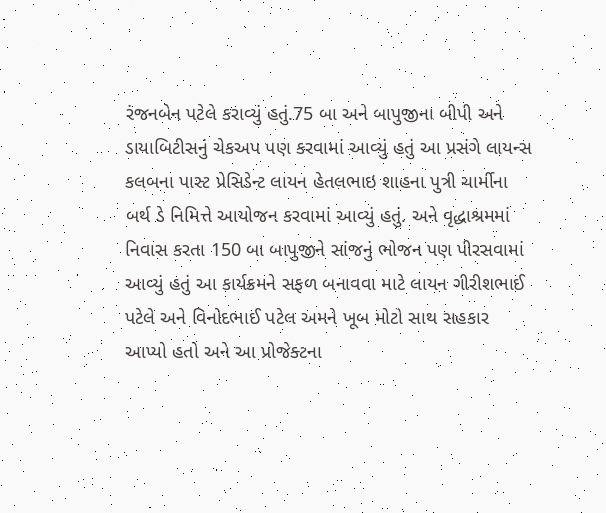રંજનબેન પટેલે કરાવ્યું હતું.75 બા અને બાપુજીના બીપી અને ડાયાબિટીસનું ચેકઅપ પણ કરવામાં આવ્યું હતું આ પ્રસંગે લાયન્સ કલબના પાસ્ટ પ્રેસિડેન્ટ લાયન હેતલભાઇ શાહના પુત્રી ચાર્મીના બર્થ ડે નિમિત્તે આયોજન કરવામાં આવ્યું હતું. અને વૃદ્ધાશ્રમમાં નિવાસ કરતા 150 બા બાપુજીને સાંજનું ભોજન પણ પીરસવામાં આવ્યું હતું આ કાર્યક્રમને સફળ બનાવવા માટે લાયન ગીરીશભાઈ પટેલે અને વિનોદભાઈ પટેલ અમને ખૂબ મોટો સાથ સહકાર આપ્યો હતો અને આ પ્રોજેક્ટના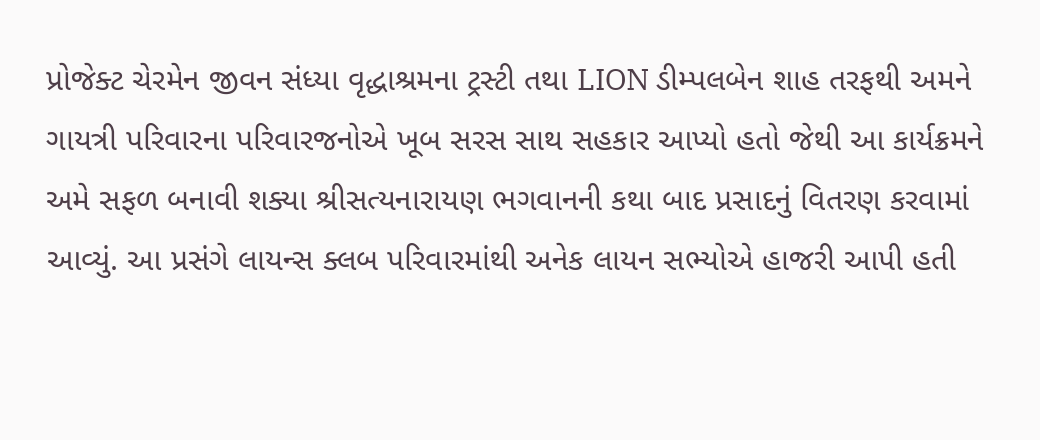પ્રોજેક્ટ ચેરમેન જીવન સંધ્યા વૃદ્ધાશ્રમના ટ્રસ્ટી તથા LION ડીમ્પલબેન શાહ તરફથી અમને ગાયત્રી પરિવારના પરિવારજનોએ ખૂબ સરસ સાથ સહકાર આપ્યો હતો જેથી આ કાર્યક્રમને અમે સફળ બનાવી શક્યા શ્રીસત્યનારાયણ ભગવાનની કથા બાદ પ્રસાદનું વિતરણ કરવામાં આવ્યું. આ પ્રસંગે લાયન્સ ક્લબ પરિવારમાંથી અનેક લાયન સભ્યોએ હાજરી આપી હતી